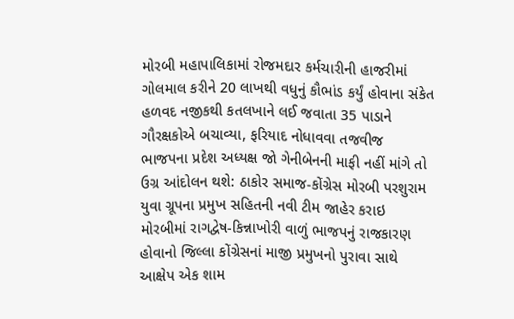મોરબી મહાપાલિકામાં રોજમદાર કર્મચારીની હાજરીમાં ગોલમાલ કરીને 20 લાખથી વધુનું કૌભાંડ કર્યું હોવાના સંકેત હળવદ નજીકથી કતલખાને લઈ જવાતા 35 પાડાને ગૌરક્ષકોએ બચાવ્યા, ફરિયાદ નોધાવવા તજવીજ ભાજપના પ્રદેશ અધ્યક્ષ જો ગેનીબેનની માફી નહીં માંગે તો ઉગ્ર આંદોલન થશે: ઠાકોર સમાજ-કોંગ્રેસ મોરબી પરશુરામ યુવા ગ્રૂપના પ્રમુખ સહિતની નવી ટીમ જાહેર કરાઇ મોરબીમાં રાગદ્વેષ-કિન્નાખોરી વાળું ભાજપનું રાજકારણ હોવાનો જિલ્લા કોંગ્રેસનાં માજી પ્રમુખનો પુરાવા સાથે આક્ષેપ એક શામ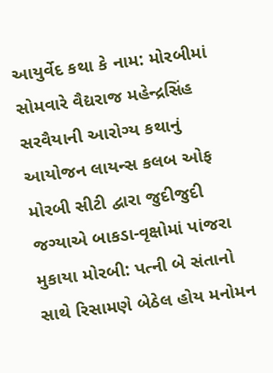આયુર્વેદ કથા કે નામ: મોરબીમાં સોમવારે વૈદ્યરાજ મહેન્દ્રસિંહ સરવૈયાની આરોગ્ય કથાનું આયોજન લાયન્સ કલબ ઓફ મોરબી સીટી દ્વારા જુદીજુદી જગ્યાએ બાકડા-વૃક્ષોમાં પાંજરા મુકાયા મોરબી: પત્ની બે સંતાનો સાથે રિસામણે બેઠેલ હોય મનોમન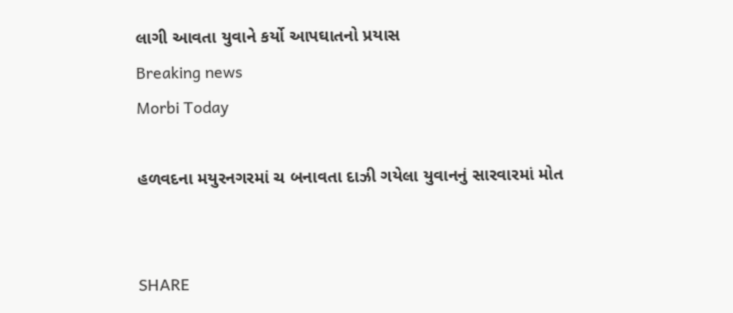લાગી આવતા યુવાને કર્યો આપઘાતનો પ્રયાસ
Breaking news
Morbi Today

હળવદના મયુરનગરમાં ચ બનાવતા દાઝી ગયેલા યુવાનનું સારવારમાં મોત


SHARE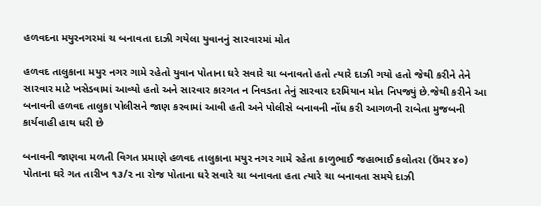હળવદના મયુરનગરમાં ચ બનાવતા દાઝી ગયેલા યુવાનનું સારવારમાં મોત

હળવદ તાલુકાના મયુર નગર ગામે રહેતો યુવાન પોતાના ઘરે સવારે ચા બનાવતો હતો ત્યારે દાઝી ગયો હતો જેથી કરીને તેને સારવાર માટે ખસેડવામાં આવ્યો હતો અને સારવાર કારગત ન નિવડતા તેનું સારવાર દરમિયાન મોત નિપજ્યું છે.જેથી કરીને આ બનાવની હળવદ તાલુકા પોલીસને જાણ કરવામાં આવી હતી અને પોલીસે બનાવની નોંધ કરી આગળની રાબેતા મુજબની કાર્યવાહી હાથ ધરી છે

બનાવની જાણવા મળતી વિગત પ્રમાણે હળવદ તાલુકાના મયુર નગર ગામે રહેતા કાળુભાઈ જહાભાઈ કલોતરા (ઉંમર ૪૦) પોતાના ઘરે ગત તારીખ ૧૩/૨ ના રોજ પોતાના ઘરે સવારે ચા બનાવતા હતા ત્યારે ચા બનાવતા સમયે દાઝી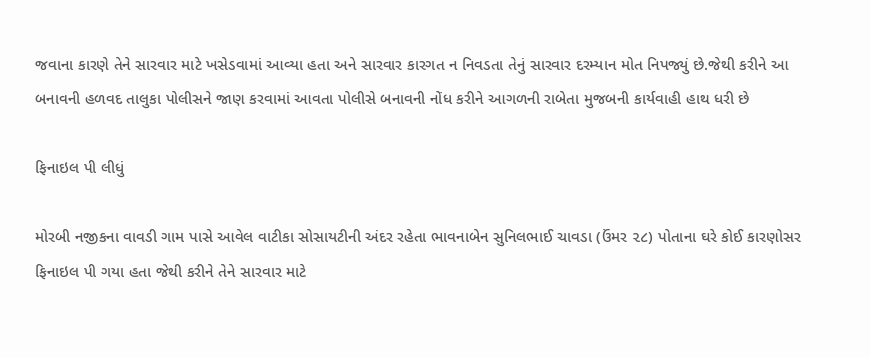જવાના કારણે તેને સારવાર માટે ખસેડવામાં આવ્યા હતા અને સારવાર કારગત ન નિવડતા તેનું સારવાર દરમ્યાન મોત નિપજ્યું છે.જેથી કરીને આ બનાવની હળવદ તાલુકા પોલીસને જાણ કરવામાં આવતા પોલીસે બનાવની નોંધ કરીને આગળની રાબેતા મુજબની કાર્યવાહી હાથ ધરી છે

ફિનાઇલ પી લીધું

મોરબી નજીકના વાવડી ગામ પાસે આવેલ વાટીકા સોસાયટીની અંદર રહેતા ભાવનાબેન સુનિલભાઈ ચાવડા (ઉંમર ૨૮) પોતાના ઘરે કોઈ કારણોસર ફિનાઇલ પી ગયા હતા જેથી કરીને તેને સારવાર માટે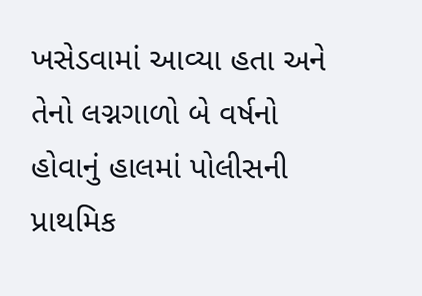ખસેડવામાં આવ્યા હતા અને તેનો લગ્નગાળો બે વર્ષનો હોવાનું હાલમાં પોલીસની પ્રાથમિક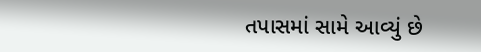તપાસમાં સામે આવ્યું છે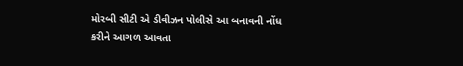મોરબી સીટી એ ડીવીઝન પોલીસે આ બનાવની નોંધ કરીને આગળ આવતા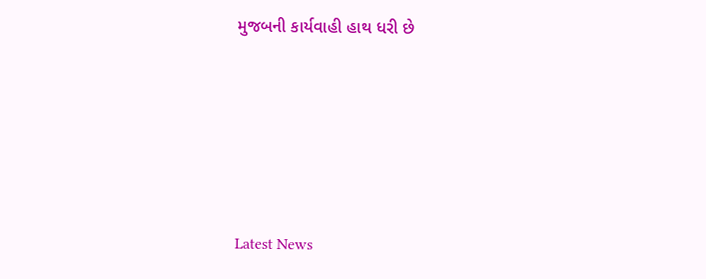મુજબની કાર્યવાહી હાથ ધરી છે






Latest News